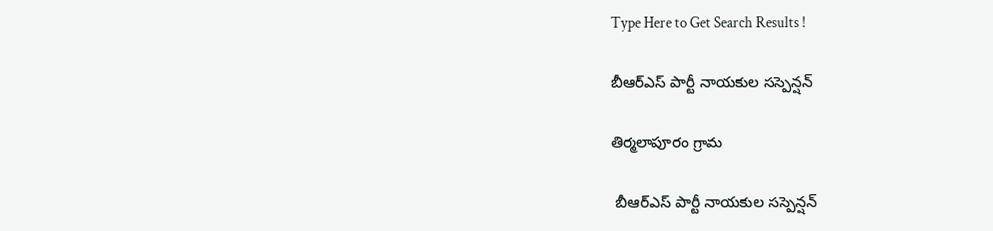Type Here to Get Search Results !

బీఆర్ఎస్ పార్టీ నాయకుల సస్పెన్షన్

తిర్మలాపూరం గ్రామ

 బీఆర్ఎస్ పార్టీ నాయకుల సస్పెన్షన్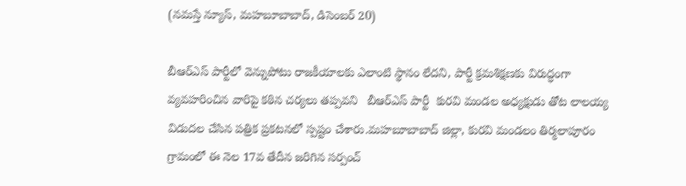(నమస్తే న్యూస్, మహబూబాబాద్, డిసెంబర్ 20)

బీఆర్ఎస్ పార్టీలో వెన్నుపోటు రాజకీయాలకు ఎలాంటి స్థానం లేదని, పార్టీ క్రమశిక్షణకు విరుద్ధంగా వ్యవహరించిన వారిపై కఠిన చర్యలు తప్పవని   బీఆర్ఎస్ పార్టీ  కురవి మండల అధ్యక్షుడు తోట లాలయ్య విడుదల చేసిన పత్రిక ప్రకటనలో స్పష్టం చేశారు.మహబూబాబాద్ జిల్లా, కురవి మండలం తిర్మలాపూరం గ్రామంలో ఈ నెల 17వ తేదీన జరిగిన సర్పంచ్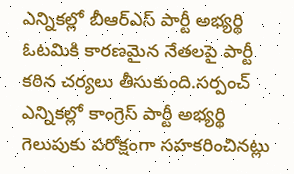ఎన్నికల్లో బీఆర్ఎస్ పార్టీ అభ్యర్థి ఓటమికి కారణమైన నేతలపై పార్టీ కఠిన చర్యలు తీసుకుంది.సర్పంచ్ ఎన్నికల్లో కాంగ్రెస్ పార్టీ అభ్యర్థి గెలుపుకు పరోక్షంగా సహకరించినట్లు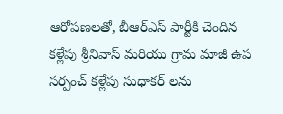ఆరోపణలతో, బీఆర్ఎస్ పార్టీకి చెందిన కళ్లేపు శ్రీనివాస్ మరియు గ్రామ మాజీ ఉప సర్పంచ్ కళ్లేపు సుధాకర్ లను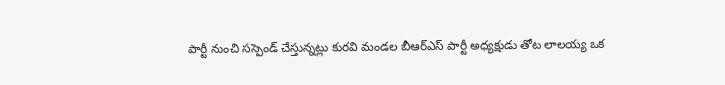పార్టీ నుంచి సస్పెండ్ చేస్తున్నట్లు కురవి మండల బీఆర్ఎస్ పార్టీ అధ్యక్షుడు తోట లాలయ్య ఒక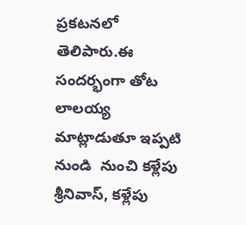ప్రకటనలో తెలిపారు.ఈ సందర్భంగా తోట లాలయ్య మాట్లాడుతూ ఇప్పటి నుండి  నుంచి కళ్లేపు శ్రీనివాస్, కళ్లేపు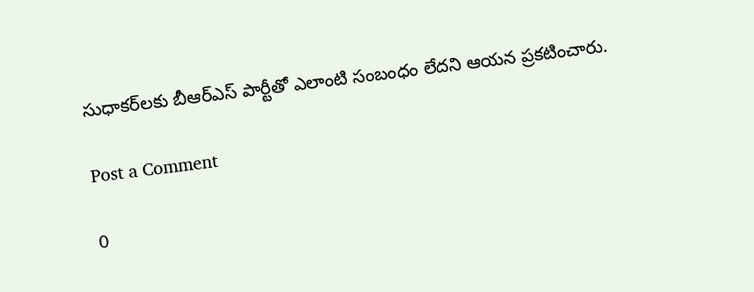సుధాకర్‌లకు బీఆర్ఎస్ పార్టీతో ఎలాంటి సంబంధం లేదని ఆయన ప్రకటించారు.

Post a Comment

0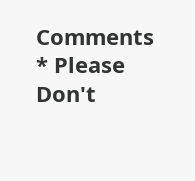Comments
* Please Don't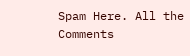Spam Here. All the Comments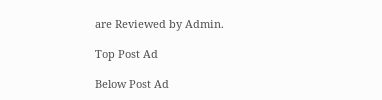are Reviewed by Admin.

Top Post Ad

Below Post Ad